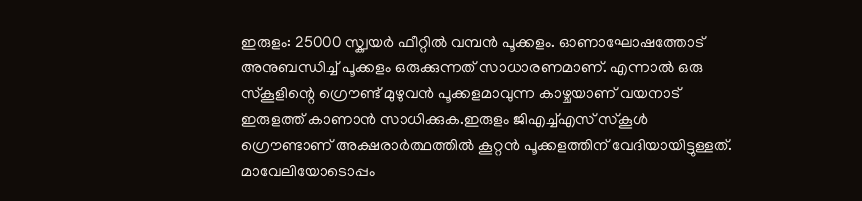ഇരുളം: 25000 സ്ക്വയർ ഫീറ്റിൽ വമ്പൻ പൂക്കളം. ഓണാഘോഷത്തോട് അനുബന്ധിച്ച് പൂക്കളം ഒരുക്കുന്നത് സാധാരണമാണ്. എന്നാൽ ഒരു സ്കൂളിന്റെ ഗ്രൌണ്ട് മുഴുവൻ പൂക്കളമാവുന്ന കാഴ്ചയാണ് വയനാട് ഇരുളത്ത് കാണാൻ സാധിക്കുക.ഇരുളം ജിഎച്ച്എസ് സ്കൂൾ ഗ്രൌണ്ടാണ് അക്ഷരാർത്ഥത്തിൽ കൂറ്റൻ പൂക്കളത്തിന് വേദിയായിട്ടുള്ളത്. മാവേലിയോടൊപ്പം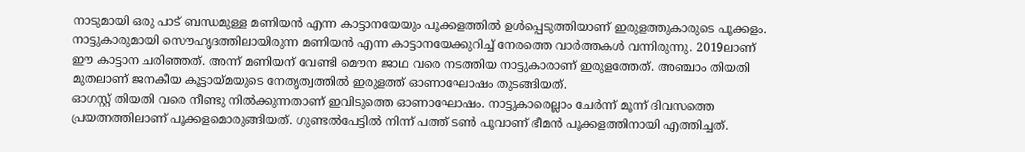നാടുമായി ഒരു പാട് ബന്ധമുള്ള മണിയൻ എന്ന കാട്ടാനയേയും പൂക്കളത്തിൽ ഉൾപ്പെടുത്തിയാണ് ഇരുളത്തുകാരുടെ പൂക്കളം. നാട്ടുകാരുമായി സൌഹൃദത്തിലായിരുന്ന മണിയൻ എന്ന കാട്ടാനയേക്കുറിച്ച് നേരത്തെ വാർത്തകൾ വന്നിരുന്നു. 2019ലാണ് ഈ കാട്ടാന ചരിഞ്ഞത്. അന്ന് മണിയന് വേണ്ടി മൌന ജാഥ വരെ നടത്തിയ നാട്ടുകാരാണ് ഇരുളത്തേത്. അഞ്ചാം തിയതി മുതലാണ് ജനകീയ കൂട്ടായ്മയുടെ നേതൃത്വത്തിൽ ഇരുളത്ത് ഓണാഘോഷം തുടങ്ങിയത്.
ഓഗസ്റ്റ് തിയതി വരെ നീണ്ടു നിൽക്കുന്നതാണ് ഇവിടുത്തെ ഓണാഘോഷം. നാട്ടുകാരെല്ലാം ചേർന്ന് മൂന്ന് ദിവസത്തെ പ്രയത്നത്തിലാണ് പൂക്കളമൊരുങ്ങിയത്. ഗുണ്ടൽപേട്ടിൽ നിന്ന് പത്ത് ടൺ പൂവാണ് ഭീമൻ പൂക്കളത്തിനായി എത്തിച്ചത്.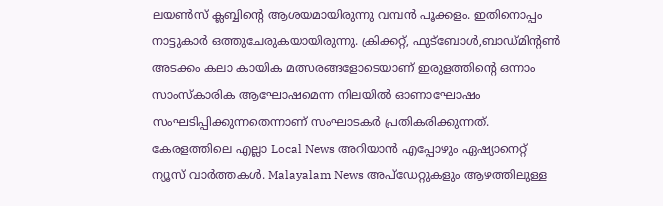ലയൺസ് ക്ലബ്ബിന്റെ ആശയമായിരുന്നു വമ്പൻ പൂക്കളം. ഇതിനൊപ്പം നാട്ടുകാർ ഒത്തുചേരുകയായിരുന്നു. ക്രിക്കറ്റ്, ഫുട്ബോൾ,ബാഡ്മിന്റൺ അടക്കം കലാ കായിക മത്സരങ്ങളോടെയാണ് ഇരുളത്തിന്റെ ഒന്നാം സാംസ്കാരിക ആഘോഷമെന്ന നിലയിൽ ഓണാഘോഷം സംഘടിപ്പിക്കുന്നതെന്നാണ് സംഘാടകർ പ്രതികരിക്കുന്നത്.
കേരളത്തിലെ എല്ലാ Local News അറിയാൻ എപ്പോഴും ഏഷ്യാനെറ്റ് ന്യൂസ് വാർത്തകൾ. Malayalam News അപ്ഡേറ്റുകളും ആഴത്തിലുള്ള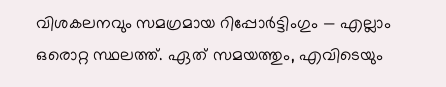വിശകലനവും സമഗ്രമായ റിപ്പോർട്ടിംഗും — എല്ലാം ഒരൊറ്റ സ്ഥലത്ത്. ഏത് സമയത്തും, എവിടെയും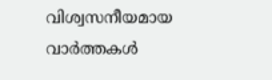വിശ്വസനീയമായ വാർത്തകൾ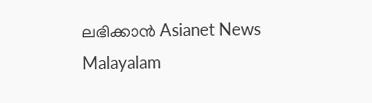ലഭിക്കാൻ Asianet News Malayalam